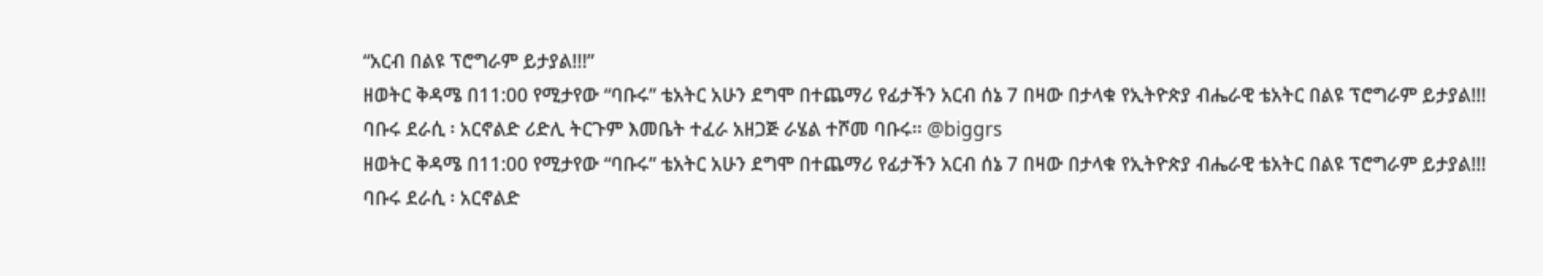“አርብ በልዩ ፕሮግራም ይታያል!!!”
ዘወትር ቅዳሜ በ11:00 የሚታየው “ባቡሩ” ቴአትር አሁን ደግሞ በተጨማሪ የፊታችን አርብ ሰኔ 7 በዛው በታላቁ የኢትዮጵያ ብሔራዊ ቴአትር በልዩ ፕሮግራም ይታያል!!!
ባቡሩ ደራሲ ፡ አርኖልድ ሪድሊ ትርጉም እመቤት ተፈራ አዘጋጅ ራሄል ተሾመ ባቡሩ፡፡ @biggrs
ዘወትር ቅዳሜ በ11:00 የሚታየው “ባቡሩ” ቴአትር አሁን ደግሞ በተጨማሪ የፊታችን አርብ ሰኔ 7 በዛው በታላቁ የኢትዮጵያ ብሔራዊ ቴአትር በልዩ ፕሮግራም ይታያል!!!
ባቡሩ ደራሲ ፡ አርኖልድ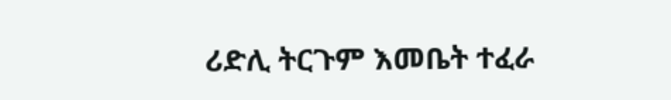ሪድሊ ትርጉም እመቤት ተፈራ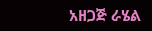አዘጋጅ ራሄል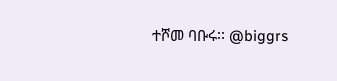ተሾመ ባቡሩ፡፡ @biggrs